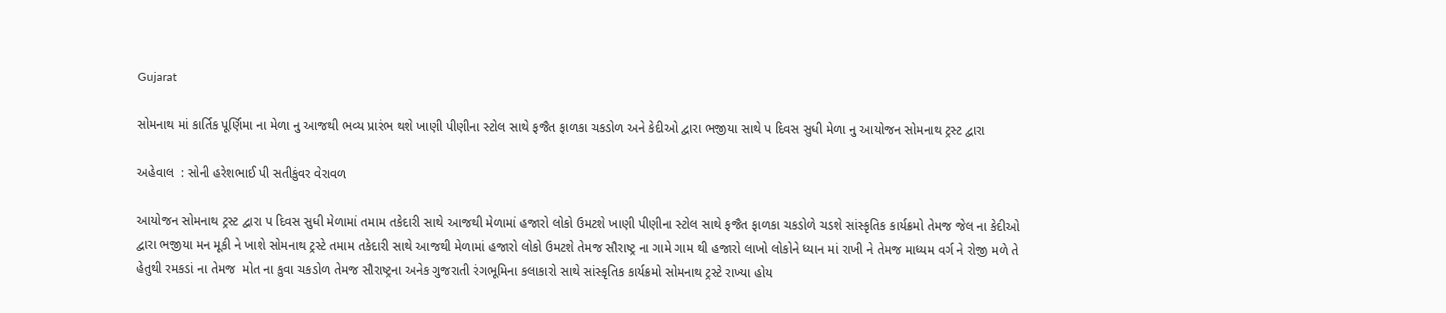Gujarat

સોમનાથ માં કાર્તિક પૂર્ણિમા ના મેળા નુ આજથી ભવ્ય પ્રારંભ થશે ખાણી પીણીના સ્ટોલ સાથે ફજૈત ફાળકા ચકડોળ અને કેદીઓ દ્વારા ભજીયા સાથે પ દિવસ સુધી મેળા નુ આયોજન સોમનાથ ટ્રસ્ટ દ્વારા

અહેવાલ  : સોની હરેશભાઈ પી સતીકુંવર વેરાવળ

આયોજન સોમનાથ ટ્રસ્ટ દ્વારા પ દિવસ સુધી મેળામાં તમામ તકેદારી સાથે આજથી મેળામાં હજારો લોકો ઉમટશે ખાણી પીણીના સ્ટોલ સાથે ફજૈત ફાળકા ચકડોળે ચડશે સાંસ્કૃતિક કાર્યક્રમો તેમજ જેલ ના કેદીઓ દ્વારા ભજીયા મન મૂકી ને ખાશે સોમનાથ ટ્રસ્ટે તમામ તકેદારી સાથે આજથી મેળામાં હજારો લોકો ઉમટશે તેમજ સૌરાષ્ટ્ર ના ગામે ગામ થી હજારો લાખો લોકોને ધ્યાન માં રાખી ને તેમજ માધ્યમ વર્ગ ને રોજી મળે તે હેતુથી રમકડાં ના તેમજ  મોત ના કુવા ચકડોળ તેમજ સૌરાષ્ટ્રના અનેક ગુજરાતી રંગભૂમિના કલાકારો સાથે સાંસ્કૃતિક કાર્યક્રમો સોમનાથ ટ્રસ્ટે રાખ્યા હોય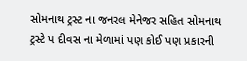સોમનાથ ટ્રસ્ટ ના જનરલ મેનેજર સહિત સોમનાથ ટ્રસ્ટે પ દીવસ ના મેળામાં પણ કોઈ પણ પ્રકારની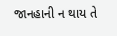જાનહાની ન થાય તે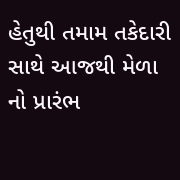હેતુથી તમામ તકેદારી સાથે આજથી મેળા નો પ્રારંભ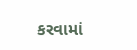કરવામાં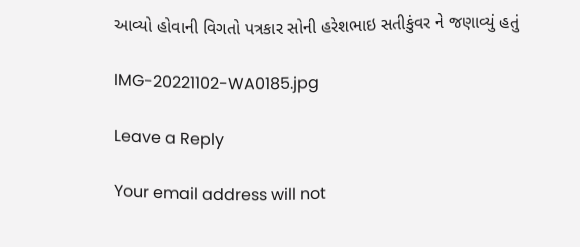આવ્યો હોવાની વિગતો પત્રકાર સોની હરેશભાઇ સતીકુંવર ને જણાવ્યું હતું

IMG-20221102-WA0185.jpg

Leave a Reply

Your email address will not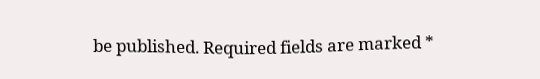be published. Required fields are marked *